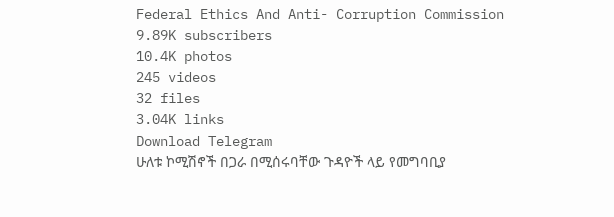Federal Ethics And Anti- Corruption Commission
9.89K subscribers
10.4K photos
245 videos
32 files
3.04K links
Download Telegram
ሁለቱ ኮሚሽኖች በጋራ በሚሰሩባቸው ጉዳዮች ላይ የመግባቢያ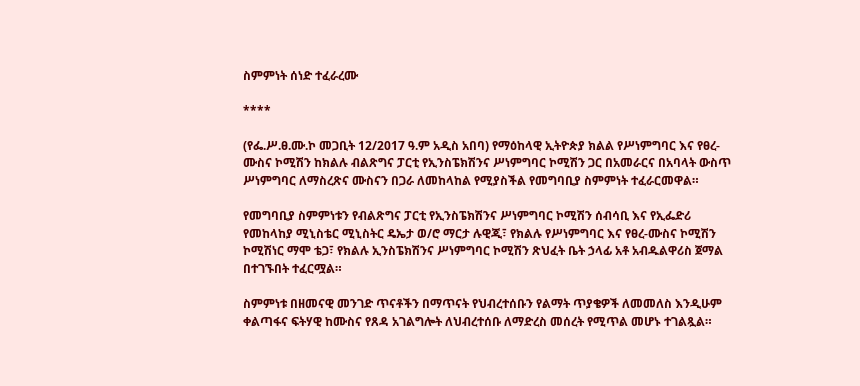ስምምነት ሰነድ ተፈራረሙ

****

(የፌ.ሥ.ፀ.ሙ.ኮ መጋቢት 12/2017 ዓ.ም አዲስ አበባ) የማዕከላዊ ኢትዮጵያ ክልል የሥነምግባር እና የፀረ-ሙስና ኮሚሽን ከክልሉ ብልጽግና ፓርቲ የኢንስፔክሽንና ሥነምግባር ኮሚሽን ጋር በአመራርና በአባላት ውስጥ ሥነምግባር ለማስረጽና ሙስናን በጋራ ለመከላከል የሚያስችል የመግባቢያ ስምምነት ተፈራርመዋል።

የመግባቢያ ስምምነቱን የብልጽግና ፓርቲ የኢንስፔክሽንና ሥነምግባር ኮሚሽን ሰብሳቢ እና የኢፌድሪ የመከላከያ ሚኒስቴር ሚኒስትር ዴኤታ ወ/ሮ ማርታ ሉዊጂ፣ የክልሉ የሥነምግባር እና የፀረ-ሙስና ኮሚሽን ኮሚሽነር ማሞ ቴጋ፣ የክልሉ ኢንስፔክሽንና ሥነምግባር ኮሚሽን ጽህፈት ቤት ኃላፊ አቶ አብዱልዋሪስ ጀማል በተገኙበት ተፈርሟል።

ስምምነቱ በዘመናዊ መንገድ ጥናቶችን በማጥናት የህብረተሰቡን የልማት ጥያቄዎች ለመመለስ እንዲሁም ቀልጣፋና ፍትሃዊ ከሙስና የጸዳ አገልግሎት ለህብረተሰቡ ለማድረስ መሰረት የሚጥል መሆኑ ተገልጿል።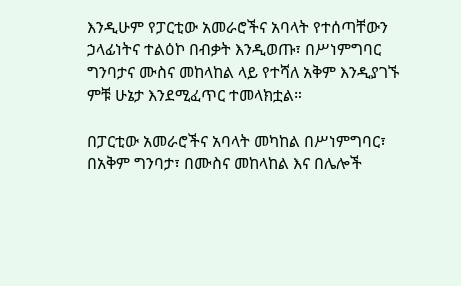እንዲሁም የፓርቲው አመራሮችና አባላት የተሰጣቸውን ኃላፊነትና ተልዕኮ በብቃት እንዲወጡ፣ በሥነምግባር ግንባታና ሙስና መከላከል ላይ የተሻለ አቅም እንዲያገኙ ምቹ ሁኔታ እንደሚፈጥር ተመላክቷል።

በፓርቲው አመራሮችና አባላት መካከል በሥነምግባር፣ በአቅም ግንባታ፣ በሙስና መከላከል እና በሌሎች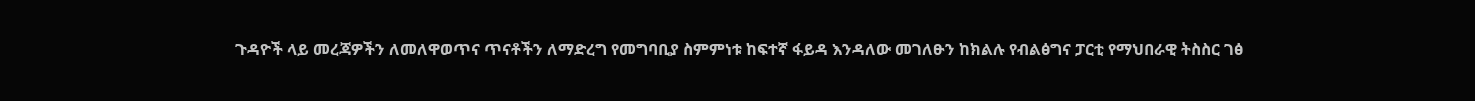ጉዳዮች ላይ መረጃዎችን ለመለዋወጥና ጥናቶችን ለማድረግ የመግባቢያ ስምምነቱ ከፍተኛ ፋይዳ እንዳለው መገለፁን ከክልሉ የብልፅግና ፓርቲ የማህበራዊ ትስስር ገፅ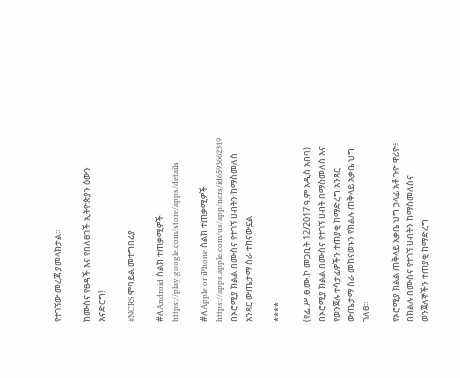የተገኘው መረጃ ያመላክታል።

ከሙስና የፀዳች እና የበለፀገች ኢትዮጵያን ዕውን እናድርግ!

#NCRS ሞባይል መተግበሪያ

#ለAndroid ስልክ ተጠቃሚዎች
https://play.google.com/store/apps/details

#ለApple or iPhone ስልክ ተጠቃሚዎች
https://apps.apple.com/us/app/ncrs/id6593662319
በኦሮሚያ ክልል በሙስና የተገኘ ሀብትን ከማስመለስ አንጻር ውጤታማ ስራ ተከናውኗል

****

(የፌ.ሥ.ፀ.ሙ.ኮ መጋቢት 12/2017 ዓ.ም አዲስ አበባ) በኦሮሚያ ክልል በሙስና የተገኘ ሀብት በማስመለስ እና የወንጀሉ ተሳታፊዎችን ተጠያቂ ከማድረግ አንጻር ውጤታማ ስራ መከናወኑን የክልሉ ጠቅላይ አቃቤ ህግ ገለፀ።

የኦሮሚያ ክልል ጠቅላይ አቃቤ ህግ ኃላፊ አቶ ጉዮ ዋሪዮ፥ በክልሉ በሙስና የተገኘ ሀብትን ከማስመለስና ወንጀለኞችን ተጠያቂ ከማድረግ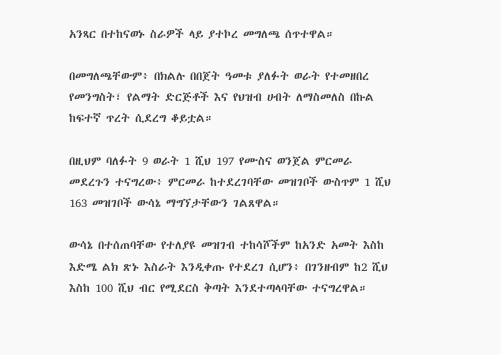አንጻር በተከናወኑ ስራዎች ላይ ያተኮረ መግለጫ ሰጥተዋል።

በመግለጫቸውም፥ በክልሉ በበጀት ዓመቱ ያለፉት ወራት የተመዘበረ የመንግስት፣ የልማት ድርጅቶች እና የህዝብ ሀብት ለማስመለስ በኩል ከፍተኛ ጥረት ሲደረግ ቆይቷል።

በዚህም ባለፉት 9 ወራት 1 ሺህ 197 የሙስና ወንጀል ምርመራ መደረጉን ተናግረው፥ ምርመራ ከተደረገባቸው መዝገቦች ውስጥም 1 ሺህ 163 መዝገቦች ውሳኔ ማግኘታቸውን ገልጸዋል።

ውሳኔ በተሰጠባቸው የተለያዩ መዝገብ ተከሳሾችም ከአንድ አመት እስከ እድሜ ልክ ጽኑ እስራት እንዲቀጡ የተደረገ ሲሆን፥ በገንዘብም ከ2 ሺህ እስከ 100 ሺህ ብር የሚደርስ ቅጣት እንደተጣላባቸው ተናግረዋል።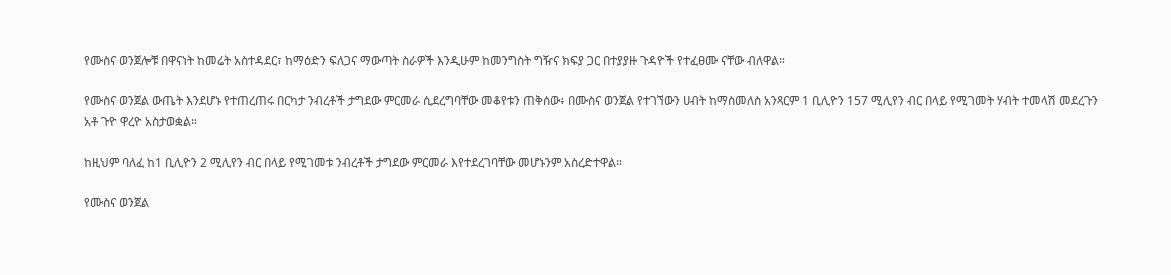የሙስና ወንጀሎቹ በዋናነት ከመሬት አስተዳደር፣ ከማዕድን ፍለጋና ማውጣት ስራዎች እንዲሁም ከመንግስት ግዥና ክፍያ ጋር በተያያዙ ጉዳዮች የተፈፀሙ ናቸው ብለዋል።

የሙስና ወንጀል ውጤት እንደሆኑ የተጠረጠሩ በርካታ ንብረቶች ታግደው ምርመራ ሲደረግባቸው መቆየቱን ጠቅሰው፥ በሙስና ወንጀል የተገኘውን ሀብት ከማስመለስ አንጻርም 1 ቢሊዮን 157 ሚሊየን ብር በላይ የሚገመት ሃብት ተመላሽ መደረጉን አቶ ጉዮ ዋረዮ አስታወቋል።

ከዚህም ባለፈ ከ1 ቢሊዮን 2 ሚሊየን ብር በላይ የሚገመቱ ንብረቶች ታግደው ምርመራ እየተደረገባቸው መሆኑንም አስረድተዋል።

የሙስና ወንጀል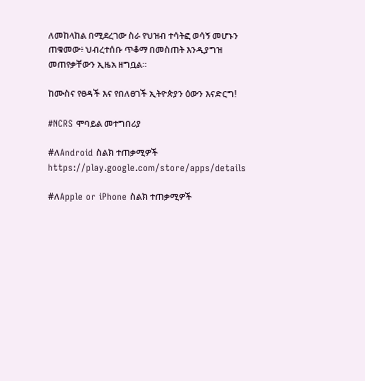ለመከላከል በሚደረገው ስራ የህዝብ ተሳትፎ ወሳኝ መሆኑን ጠቁመው፥ ህብረተሰቡ ጥቆማ በመስጠት እንዲያግዝ መጠየቃቸውን ኢዜአ ዘግቧል።

ከሙስና የፀዳች እና የበለፀገች ኢትዮጵያን ዕውን እናድርግ!

#NCRS ሞባይል መተግበሪያ

#ለAndroid ስልክ ተጠቃሚዎች
https://play.google.com/store/apps/details

#ለApple or iPhone ስልክ ተጠቃሚዎች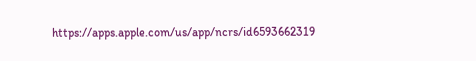https://apps.apple.com/us/app/ncrs/id6593662319